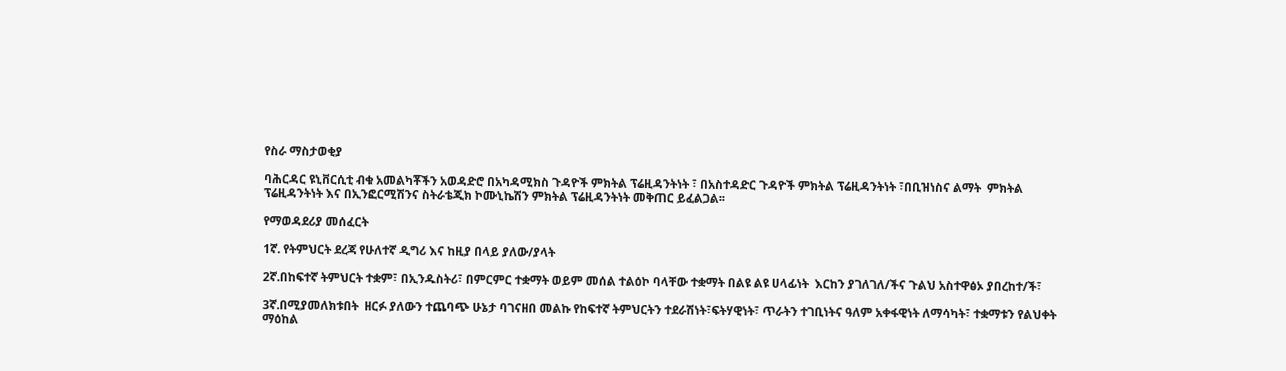የስራ ማስታወቂያ

ባሕርዳር ዩኒቨርሲቲ ብቁ አመልካቾችን አወዳድሮ በአካዳሚክስ ጉዳዮች ምክትል ፕሬዚዳንትነት ፣ በአስተዳድር ጉዳዮች ምክትል ፕሬዚዳንትነት ፣በቢዝነስና ልማት  ምክትል ፕሬዚዳንትነት እና በኢንፎርሚሽንና ስትራቴጂክ ኮሙኒኬሽን ምክትል ፕሬዚዳንትነት መቅጠር ይፈልጋል፡፡

የማወዳደሪያ መሰፈርት

1ኛ. የትምህርት ደረጃ የሁለተኛ ዲግሪ እና ከዚያ በላይ ያለው/ያላት

2ኛ.በከፍተኛ ትምህርት ተቋም፣ በኢንዱስትሪ፣ በምርምር ተቋማት ወይም መሰል ተልዕኮ ባላቸው ተቋማት በልዩ ልዩ ሀላፊነት  እርከን ያገለገለ/ችና ጉልህ አስተዋፅኦ ያበረከተ/ች፣

3ኛ.በሚያመለክቱበት  ዘርፉ ያለውን ተጨባጭ ሁኔታ ባገናዘበ መልኩ የከፍተኛ ትምህርትን ተደራሽነት፣ፍትሃዊነት፣ ጥራትን ተገቢነትና ዓለም አቀፋዊነት ለማሳካት፣ ተቋማቱን የልህቀት ማዕከል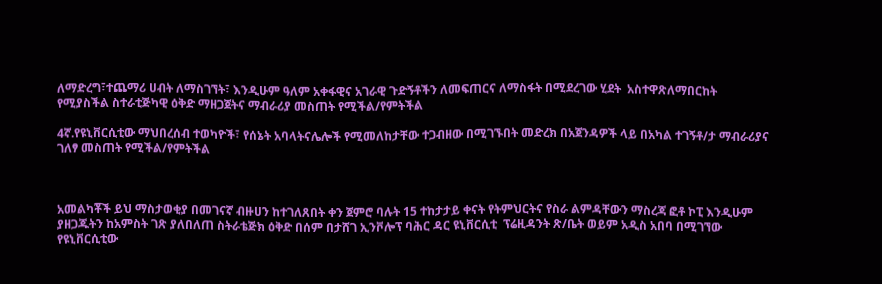ለማድረግ፣ተጨማሪ ሀብት ለማስገኘት፣ እንዲሁም ዓለም አቀፋዊና አገራዊ ጉድኝቶችን ለመፍጠርና ለማስፋት በሚደረገው ሂደት  አስተዋጽለማበርከት   የሚያስችል ስተራቲጅካዊ ዕቅድ ማዘጋጀትና ማብራሪያ መስጠት የሚችል/የምትችል

4ኛ.የዩኒቨርሲቲው ማህበረሰብ ተወካዮች፣ የሰኔት አባላትናሌሎች የሚመለከታቸው ተጋብዘው በሚገኙበት መድረክ በአጀንዳዎች ላይ በአካል ተገኝቶ/ታ ማብራሪያና ገለፃ መስጠት የሚችል/የምትችል



አመልካቾች ይህ ማስታወቂያ በመገናኛ ብዙሀን ከተገለጸበት ቀን ጀምሮ ባሉት 15 ተከታታይ ቀናት የትምህርትና የስራ ልምዳቸውን ማስረጃ ፎቶ ኮፒ እንዲሁም ያዘጋጁትን ከአምስት ገጽ ያለበለጠ ስትራቴጅክ ዕቅድ በሰም በታሸገ ኢንቮሎፕ ባሕር ዳር ዩኒቨርሲቲ  ፕሬዚዳንት ጽ/ቤት ወይም አዲስ አበባ በሚገኘው የዩኒቨርሲቲው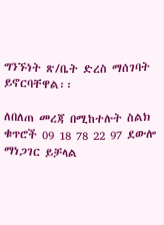ግንኙነት ጽ/ቤት ድረስ ማሰገባት ይኖርባቸዋል፡፡

ለበለጠ መረጃ በሚከተሉት ስልክ ቁጥሮች 09 18 78 22 97 ደውሎ ማነጋገር ይቻላል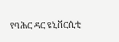የባሕር ዳር ዩኒቨርሲቲ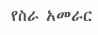የስራ አመራር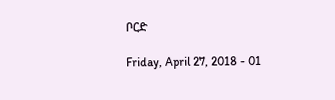ቦርድ

Friday, April 27, 2018 - 01